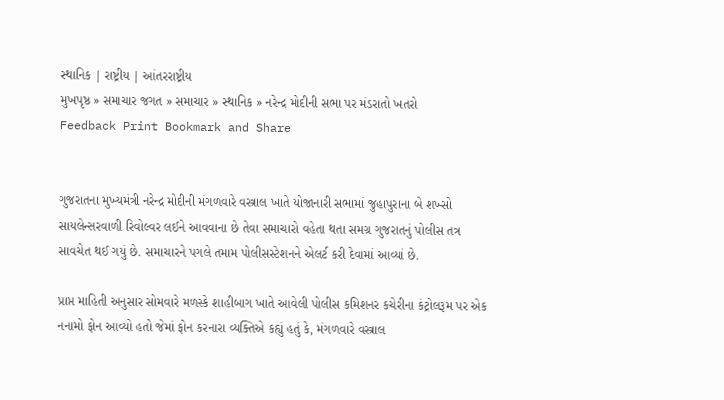સ્થાનિક | રાષ્ટ્રીય | આંતરરાષ્ટ્રીય
મુખપૃષ્ઠ » સમાચાર જગત » સમાચાર » સ્થાનિક » નરેન્દ્ર મોદીની સભા પર મંડરાતો ખતરો
Feedback Print Bookmark and Share


ગુજરાતના મુખ્યમંત્રી નરેન્દ્ર મોદીની મંગળવારે વસ્ત્રાલ ખાતે યોજાનારી સભામાં જુહાપુરાના બે શખ્સો સાયલેન્સરવાળી રિવોલ્વર લઈને આવવાના છે તેવા સમાચારો વહેતા થતા સમગ્ર ગુજરાતનું પોલીસ તત્ર સાવચેત થઈ ગયું છે. સમાચારને પગલે તમામ પોલીસસ્ટેશનને એલર્ટ કરી દેવામાં આવ્યાં છે.

પ્રાપ્ત માહિતી અનુસાર સોમવારે મળસ્કે શાહીબાગ ખાતે આવેલી પોલીસ કમિશનર કચેરીના કંટ્રોલરૂમ પર એક નનામો ફોન આવ્યો હતો જેમાં ફોન કરનારા વ્યક્તિએ કહ્યું હતું કે, મંગળવારે વસ્ત્રાલ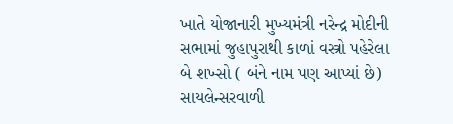ખાતે યોજાનારી મુખ્યમંત્રી નરેન્દ્ર મોદીની સભામાં જુહાપુરાથી કાળાં વસ્ત્રો પહેરેલા બે શખ્સો ( બંને નામ પણ આપ્યાં છે) સાયલેન્સરવાળી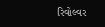રિવોલ્વર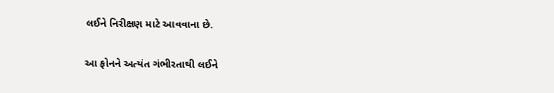લઈને નિરીક્ષણ માટે આવવાના છે.

આ ફોનને અત્યંત ગંભીરતાથી લઈને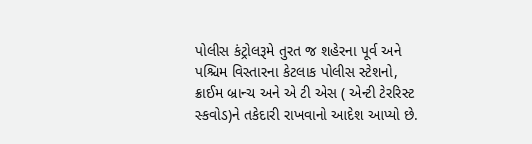પોલીસ કંટ્રોલરૂમે તુરત જ શહેરના પૂર્વ અને પશ્ચિમ વિસ્તારના કેટલાક પોલીસ સ્ટેશનો, ક્રાઈમ બ્રાન્ચ અને એ ટી એસ ( એન્ટી ટેરરિસ્ટ સ્કવોડ)ને તકેદારી રાખવાનો આદેશ આપ્યો છે.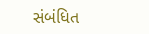સંબંધિત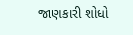જાણકારી શોધો